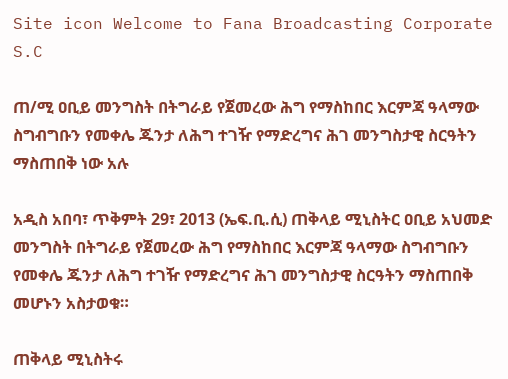Site icon Welcome to Fana Broadcasting Corporate S.C

ጠ/ሚ ዐቢይ መንግስት በትግራይ የጀመረው ሕግ የማስከበር እርምጃ ዓላማው ስግብግቡን የመቀሌ ጁንታ ለሕግ ተገዥ የማድረግና ሕገ መንግስታዊ ስርዓትን ማስጠበቅ ነው አሉ

አዲስ አበባ፣ ጥቅምት 29፣ 2013 (ኤፍ.ቢ.ሲ) ጠቅላይ ሚኒስትር ዐቢይ አህመድ መንግስት በትግራይ የጀመረው ሕግ የማስከበር እርምጃ ዓላማው ስግብግቡን የመቀሌ ጁንታ ለሕግ ተገዥ የማድረግና ሕገ መንግስታዊ ስርዓትን ማስጠበቅ መሆኑን አስታወቁ።

ጠቅላይ ሚኒስትሩ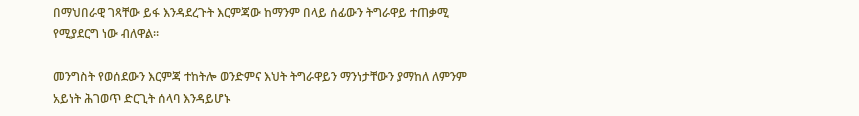በማህበራዊ ገጻቸው ይፋ እንዳደረጉት እርምጃው ከማንም በላይ ሰፊውን ትግራዋይ ተጠቃሚ የሚያደርግ ነው ብለዋል።

መንግስት የወሰደውን እርምጃ ተከትሎ ወንድምና እህት ትግራዋይን ማንነታቸውን ያማከለ ለምንም አይነት ሕገወጥ ድርጊት ሰላባ እንዳይሆኑ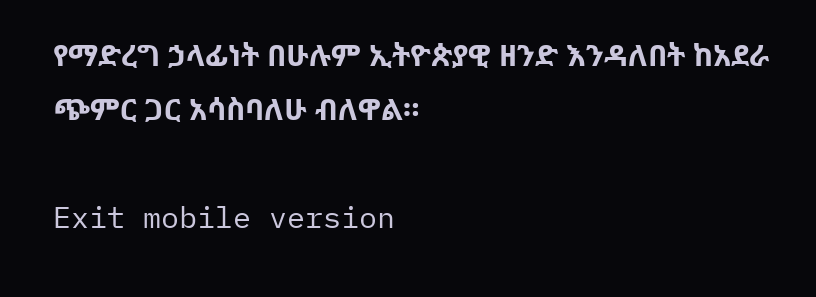የማድረግ ኃላፊነት በሁሉም ኢትዮጵያዊ ዘንድ እንዳለበት ከአደራ ጭምር ጋር አሳስባለሁ ብለዋል።

Exit mobile version